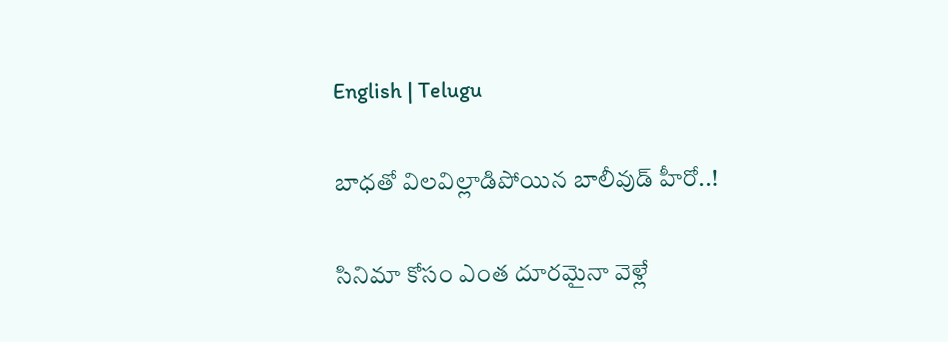English | Telugu

బాధతో విలవిల్లాడిపోయిన బాలీవుడ్ హీరో..!

సినిమా కోసం ఎంత దూరమైనా వెళ్లే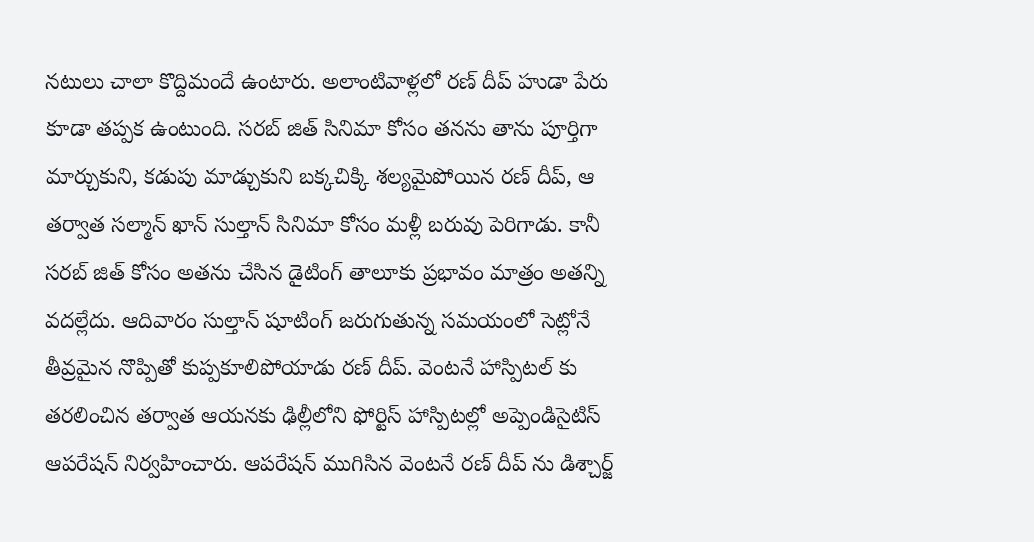నటులు చాలా కొద్దిమందే ఉంటారు. అలాంటివాళ్లలో రణ్ దీప్ హుడా పేరు కూడా తప్పక ఉంటుంది. సరబ్ జిత్ సినిమా కోసం తనను తాను పూర్తిగా మార్చుకుని, కడుపు మాడ్చుకుని బక్కచిక్కి శల్యమైపోయిన రణ్ దీప్, ఆ తర్వాత సల్మాన్ ఖాన్ సుల్తాన్ సినిమా కోసం మళ్లీ బరువు పెరిగాడు. కానీ సరబ్ జిత్ కోసం అతను చేసిన డైటింగ్ తాలూకు ప్రభావం మాత్రం అతన్ని వదల్లేదు. ఆదివారం సుల్తాన్ షూటింగ్ జరుగుతున్న సమయంలో సెట్లోనే తీవ్రమైన నొప్పితో కుప్పకూలిపోయాడు రణ్ దీప్. వెంటనే హాస్పిటల్ కు తరలించిన తర్వాత ఆయనకు ఢిల్లీలోని ఫోర్టిస్ హాస్పిటల్లో అప్పెండిసైటిస్ ఆపరేషన్ నిర్వహించారు. ఆపరేషన్ ముగిసిన వెంటనే రణ్ దీప్ ను డిశ్చార్జ్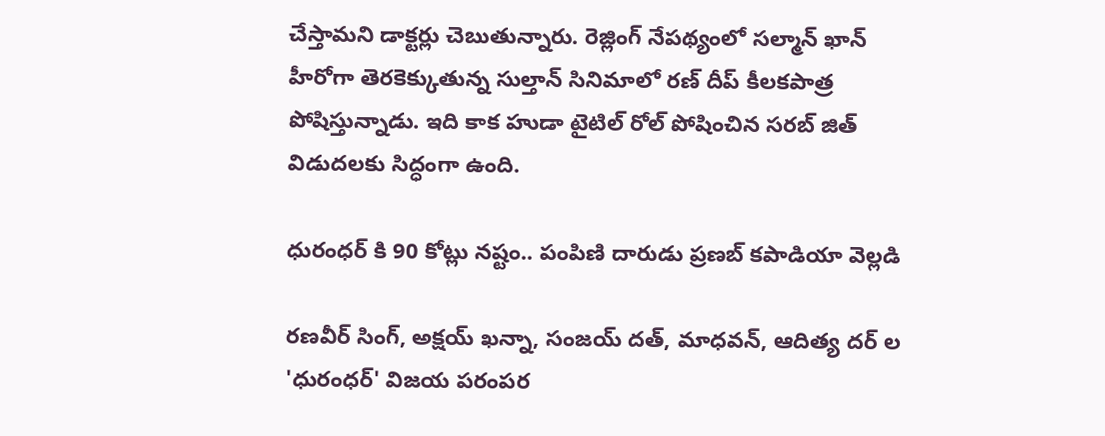చేస్తామని డాక్టర్లు చెబుతున్నారు. రెజ్లింగ్ నేపథ్యంలో సల్మాన్ ఖాన్ హీరోగా తెరకెక్కుతున్న సుల్తాన్ సినిమాలో రణ్ దీప్ కీలకపాత్ర పోషిస్తున్నాడు. ఇది కాక హుడా టైటిల్ రోల్ పోషించిన సరబ్ జిత్ విడుదలకు సిద్ధంగా ఉంది.

ధురంధర్ కి 90 కోట్లు నష్టం.. పంపిణి దారుడు ప్రణబ్ కపాడియా వెల్లడి

రణవీర్ సింగ్, అక్షయ్ ఖన్నా, సంజయ్ దత్, మాధవన్, ఆదిత్య దర్ ల 'ధురంధర్' విజయ పరంపర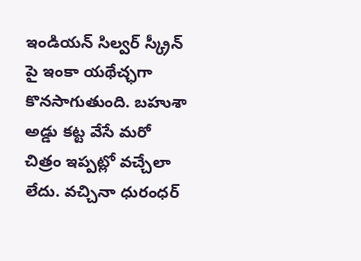ఇండియన్ సిల్వర్ స్క్రీన్ పై ఇంకా యథేచ్ఛగా కొనసాగుతుంది. బహుశా అడ్డు కట్ట వేసే మరో చిత్రం ఇప్పట్లో వచ్చేలా లేదు. వచ్చినా ధురంధర్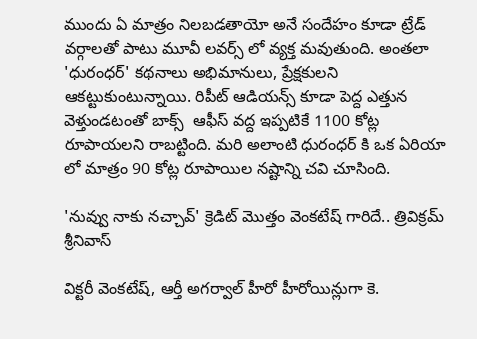ముందు ఏ మాత్రం నిలబడతాయో అనే సందేహం కూడా ట్రేడ్ వర్గాలతో పాటు మూవీ లవర్స్ లో వ్యక్త మవుతుంది. అంతలా 'ధురంధర్' కథనాలు అభిమానులు, ప్రేక్షకులని ఆకట్టుకుంటున్నాయి. రిపీట్ ఆడియన్స్ కూడా పెద్ద ఎత్తున వెళ్తుండటంతో బాక్స్  ఆఫీస్ వద్ద ఇప్పటికే 1100 కోట్ల రూపాయలని రాబట్టింది. మరి అలాంటి ధురంధర్ కి ఒక ఏరియా లో మాత్రం 90 కోట్ల రూపాయిల నష్టాన్ని చవి చూసింది.

'నువ్వు నాకు నచ్చావ్' క్రెడిట్ మొత్తం వెంకటేష్ గారిదే.. త్రివిక్రమ్ శ్రీనివాస్

విక్టరీ వెంకటేష్, ఆర్తీ అగర్వాల్ హీరో హీరోయిన్లుగా కె.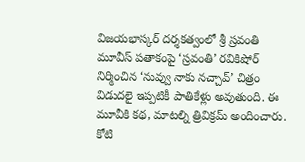విజయభాస్కర్ దర్శకత్వంలో శ్రీ స్రవంతి మూవీస్ పతాకంపై ‘స్రవంతి’ రవికిషోర్ నిర్మించిన ‘నువ్వు నాకు నచ్చావ్’ చిత్రం విడుదలై ఇప్పటికీ పాతికేళ్లు అవుతుంది. ఈ మూవీకి కథ, మాటల్ని త్రివిక్రమ్ అందించారు. కోటి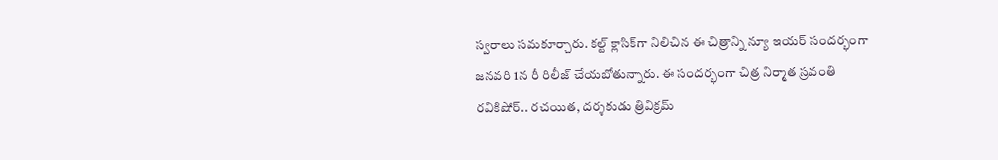స్వరాలు సమకూర్చారు. కల్ట్ క్లాసిక్‌గా నిలిచిన ఈ చిత్రాన్ని న్యూ ఇయర్ సందర్భంగా జనవరి 1న రీ రిలీజ్ చేయబోతున్నారు. ఈ సందర్భంగా చిత్ర నిర్మాత స్రవంతి రవికిషోర్.. రచయిత, దర్శకుడు త్రివిక్రమ్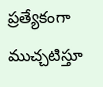ప్రత్యేకంగా ముచ్చటిస్తూ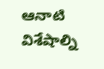ఆనాటి విశేషాల్ని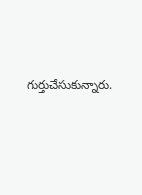గుర్తుచేసుకున్నారు.